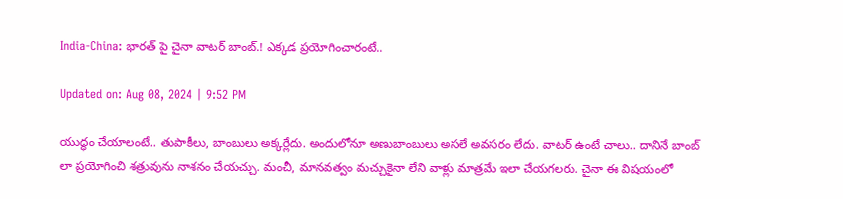India-China: భారత్ పై చైనా వాటర్ బాంబ్.! ఎక్కడ ప్రయోగించారంటే..

Updated on: Aug 08, 2024 | 9:52 PM

యుద్ధం చేయాలంటే.. తుపాకీలు, బాంబులు అక్కర్లేదు. అందులోనూ అణుబాంబులు అసలే అవసరం లేదు. వాటర్ ఉంటే చాలు.. దానినే బాంబ్ లా ప్రయోగించి శత్రువును నాశనం చేయచ్చు. మంచీ, మానవత్వం మచ్చుకైనా లేని వాళ్లు మాత్రమే ఇలా చేయగలరు. చైనా ఈ విషయంలో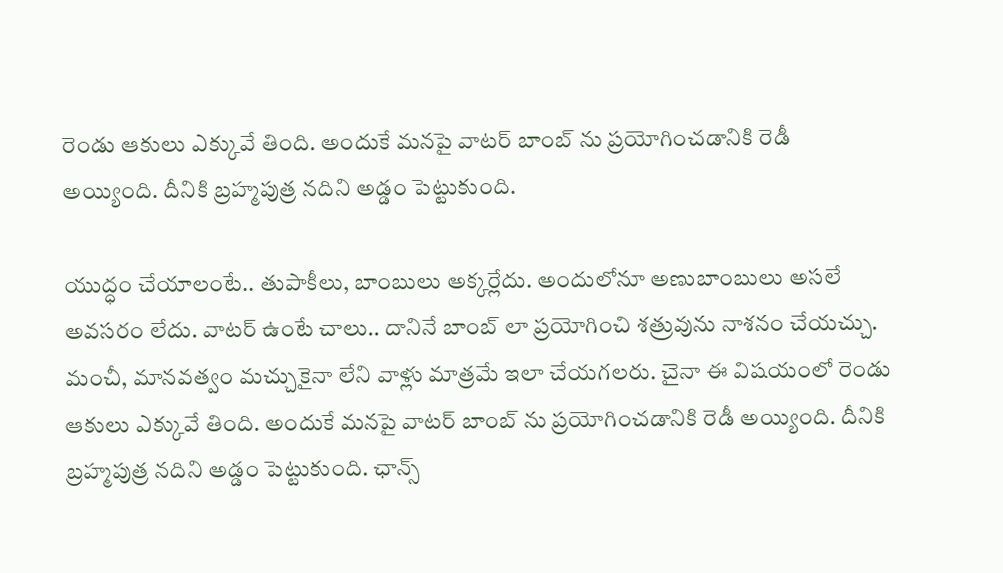రెండు ఆకులు ఎక్కువే తింది. అందుకే మనపై వాటర్ బాంబ్ ను ప్రయోగించడానికి రెడీ అయ్యింది. దీనికి బ్రహ్మపుత్ర నదిని అడ్డం పెట్టుకుంది.

యుద్ధం చేయాలంటే.. తుపాకీలు, బాంబులు అక్కర్లేదు. అందులోనూ అణుబాంబులు అసలే అవసరం లేదు. వాటర్ ఉంటే చాలు.. దానినే బాంబ్ లా ప్రయోగించి శత్రువును నాశనం చేయచ్చు. మంచీ, మానవత్వం మచ్చుకైనా లేని వాళ్లు మాత్రమే ఇలా చేయగలరు. చైనా ఈ విషయంలో రెండు ఆకులు ఎక్కువే తింది. అందుకే మనపై వాటర్ బాంబ్ ను ప్రయోగించడానికి రెడీ అయ్యింది. దీనికి బ్రహ్మపుత్ర నదిని అడ్డం పెట్టుకుంది. ఛాన్స్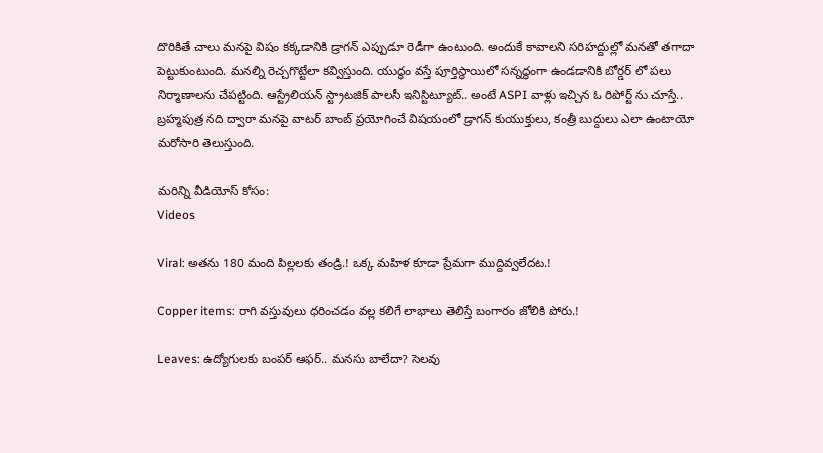దొరికితే చాలు మనపై విషం కక్కడానికి డ్రాగన్ ఎప్పుడూ రెడీగా ఉంటుంది. అందుకే కావాలని సరిహద్దుల్లో మనతో తగాదా పెట్టుకుంటుంది. మనల్ని రెచ్చగొట్టేలా కవ్విస్తుంది. యుద్ధం వస్తే పూర్తిస్థాయిలో సన్నద్ధంగా ఉండడానికి బోర్డర్ లో పలు నిర్మాణాలను చేపట్టింది. ఆస్ట్రేలియన్ స్ట్రాటజిక్ పాలసీ ఇనిస్టిట్యూట్.. అంటే ASPI వాళ్లు ఇచ్చిన ఓ రిపోర్ట్ ను చూస్తే.. బ్రహ్మపుత్ర నది ద్వారా మనపై వాటర్ బాంబ్ ప్రయోగించే విషయంలో డ్రాగన్ కుయుక్తులు, కంత్రీ బుద్దులు ఎలా ఉంటాయో మరోసారి తెలుస్తుంది.

మరిన్ని వీడియోస్ కోసం:
Videos

Viral: అతను 180 మంది పిల్లలకు తండ్రి.! ఒక్క మహిళ కూడా ప్రేమగా ముద్దివ్వలేదట.!

Copper items: రాగి వస్తువులు ధరించడం వల్ల కలిగే లాభాలు తెలిస్తే బంగారం జోలికి పోరు.!

Leaves: ఉద్యోగులకు బంపర్‌ ఆఫర్‌.. మనసు బాలేదా? సెలవు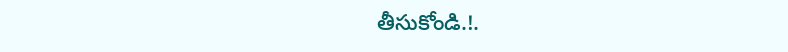తీసుకోండి.!.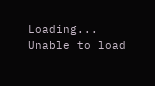Loading...
Unable to load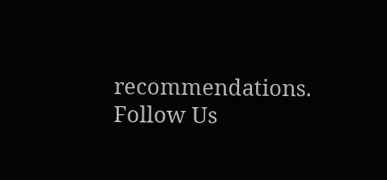recommendations.
Follow Us